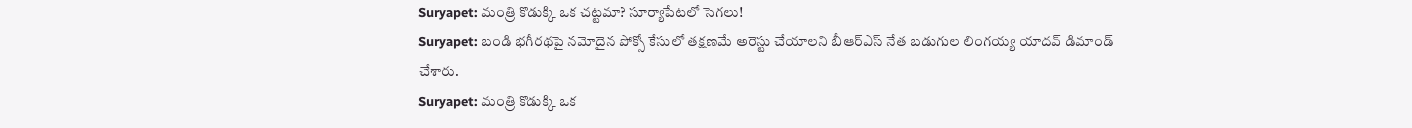Suryapet: మంత్రి కొడుక్కి ఒక చట్టమా? సూర్యాపేటలో సెగలు!
Suryapet: బండి భగీరథపై నమోదైన పోక్సో కేసులో తక్షణమే అరెస్టు చేయాలని బీఆర్ఎస్ నేత బడుగుల లింగయ్య యాదవ్ డిమాండ్ చేశారు.
Suryapet: మంత్రి కొడుక్కి ఒక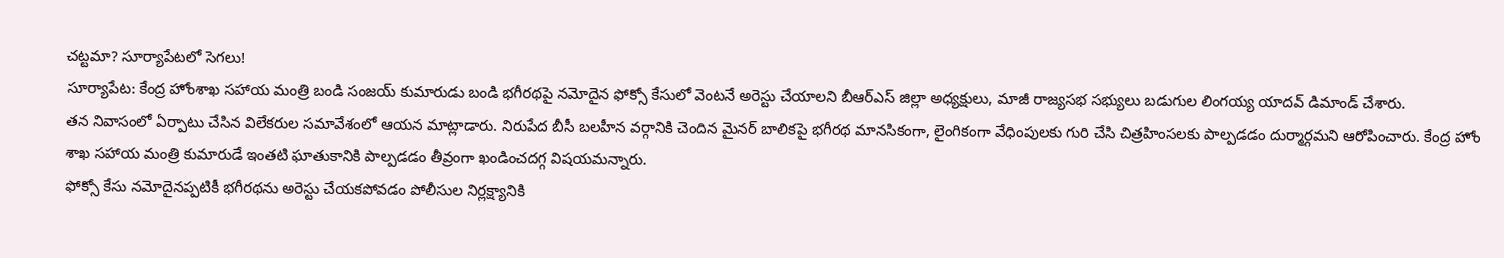చట్టమా? సూర్యాపేటలో సెగలు!
సూర్యాపేట: కేంద్ర హోంశాఖ సహాయ మంత్రి బండి సంజయ్ కుమారుడు బండి భగీరథపై నమోదైన ఫోక్సో కేసులో వెంటనే అరెస్టు చేయాలని బీఆర్ఎస్ జిల్లా అధ్యక్షులు, మాజీ రాజ్యసభ సభ్యులు బడుగుల లింగయ్య యాదవ్ డిమాండ్ చేశారు.
తన నివాసంలో ఏర్పాటు చేసిన విలేకరుల సమావేశంలో ఆయన మాట్లాడారు. నిరుపేద బీసీ బలహీన వర్గానికి చెందిన మైనర్ బాలికపై భగీరథ మానసికంగా, లైంగికంగా వేధింపులకు గురి చేసి చిత్రహింసలకు పాల్పడడం దుర్మార్గమని ఆరోపించారు. కేంద్ర హోం శాఖ సహాయ మంత్రి కుమారుడే ఇంతటి ఘాతుకానికి పాల్పడడం తీవ్రంగా ఖండించదగ్గ విషయమన్నారు.
ఫోక్సో కేసు నమోదైనప్పటికీ భగీరథను అరెస్టు చేయకపోవడం పోలీసుల నిర్లక్ష్యానికి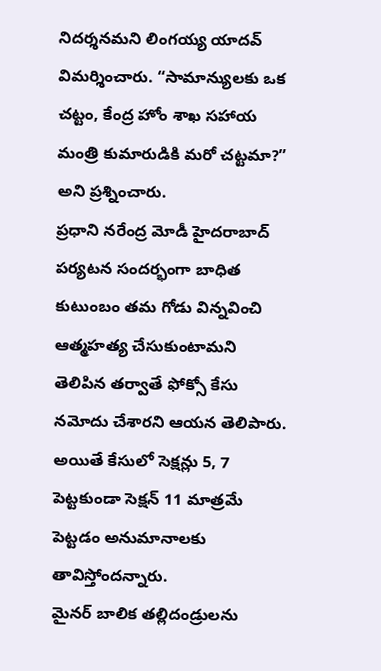నిదర్శనమని లింగయ్య యాదవ్ విమర్శించారు. “సామాన్యులకు ఒక చట్టం, కేంద్ర హోం శాఖ సహాయ మంత్రి కుమారుడికి మరో చట్టమా?” అని ప్రశ్నించారు.
ప్రధాని నరేంద్ర మోడీ హైదరాబాద్ పర్యటన సందర్భంగా బాధిత కుటుంబం తమ గోడు విన్నవించి ఆత్మహత్య చేసుకుంటామని తెలిపిన తర్వాతే ఫోక్సో కేసు నమోదు చేశారని ఆయన తెలిపారు. అయితే కేసులో సెక్షన్లు 5, 7 పెట్టకుండా సెక్షన్ 11 మాత్రమే పెట్టడం అనుమానాలకు తావిస్తోందన్నారు.
మైనర్ బాలిక తల్లిదండ్రులను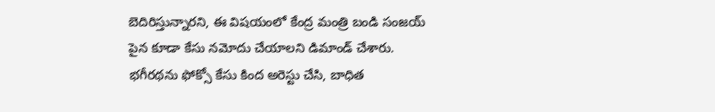బెదిరిస్తున్నారని, ఈ విషయంలో కేంద్ర మంత్రి బండి సంజయ్ పైన కూడా కేసు నమోదు చేయాలని డిమాండ్ చేశారు. భగీరథను ఫోక్సో కేసు కింద అరెస్టు చేసి, బాధిత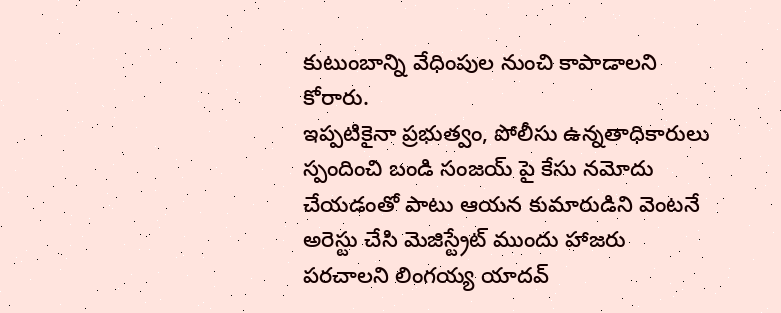కుటుంబాన్ని వేధింపుల నుంచి కాపాడాలని కోరారు.
ఇప్పటికైనా ప్రభుత్వం, పోలీసు ఉన్నతాధికారులు స్పందించి బండి సంజయ్ పై కేసు నమోదు చేయడంతో పాటు ఆయన కుమారుడిని వెంటనే అరెస్టు చేసి మెజిస్ట్రేట్ ముందు హాజరు పరచాలని లింగయ్య యాదవ్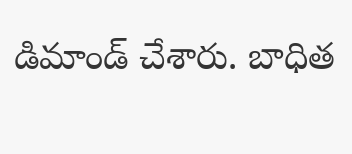డిమాండ్ చేశారు. బాధిత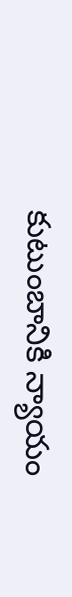కుటుంబానికి న్యాయం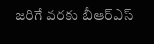జరిగే వరకు బీఆర్ఎస్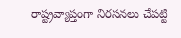రాష్ట్రవ్యాప్తంగా నిరసనలు చేపట్టి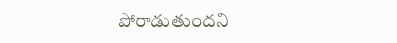పోరాడుతుందని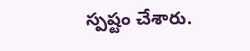స్పష్టం చేశారు.